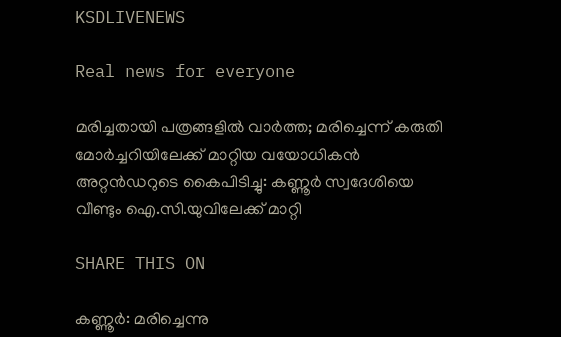KSDLIVENEWS

Real news for everyone

മരിച്ചതായി പത്രങ്ങളില്‍ വാര്‍ത്ത; മരിച്ചെന്ന് കരുതി മോർച്ചറിയിലേക്ക് മാറ്റിയ വയോധികൻ അറ്റൻഡറുടെ കൈപിടിച്ചു: കണ്ണൂർ സ്വദേശിയെ വീണ്ടും ഐ.സി.യുവിലേക്ക് മാറ്റി

SHARE THIS ON

കണ്ണൂർ: മരിച്ചെന്നു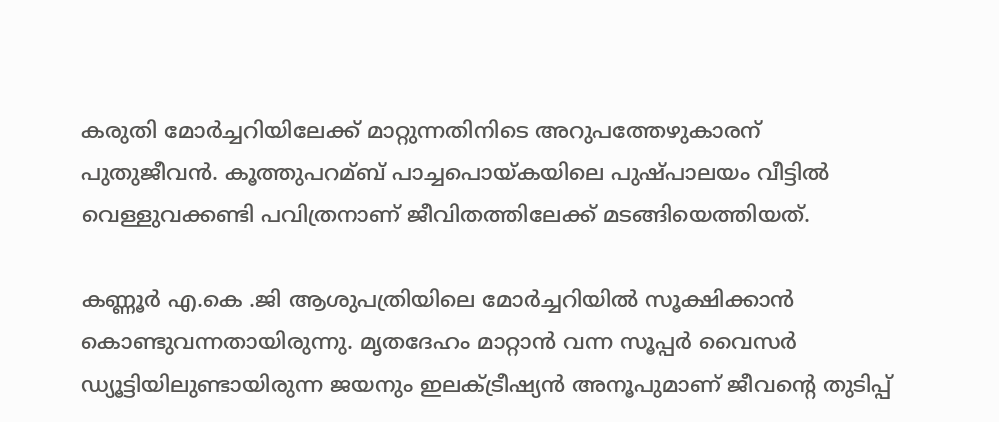കരുതി മോർച്ചറിയിലേക്ക് മാറ്റുന്നതിനിടെ അറുപത്തേഴുകാരന് പുതുജീവൻ. കൂത്തുപറമ്ബ് പാച്ചപൊയ്കയിലെ പുഷ്പാലയം വീട്ടില്‍ വെള്ളുവക്കണ്ടി പവിത്രനാണ് ജീവിതത്തിലേക്ക് മടങ്ങിയെത്തിയത്.

കണ്ണൂർ എ.കെ .ജി ആശുപത്രിയിലെ മോർച്ചറിയില്‍ സൂക്ഷിക്കാൻ കൊണ്ടുവന്നതായിരുന്നു. മൃതദേഹം മാറ്റാൻ വന്ന സൂപ്പർ വൈസർ ഡ്യൂട്ടിയിലുണ്ടായിരുന്ന ജയനും ഇലക്‌ട്രീഷ്യൻ അനൂപുമാണ് ജീവന്റെ തുടിപ്പ്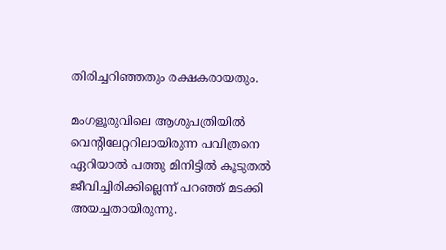തിരിച്ചറിഞ്ഞതും രക്ഷകരായതും.

മംഗളൂരുവിലെ ആശുപത്രിയില്‍ വെന്റിലേറ്ററിലായിരുന്ന പവിത്രനെ ഏറിയാല്‍ പത്തു മിനിട്ടില്‍ കൂടുതല്‍ ജീവിച്ചിരിക്കില്ലെന്ന് പറഞ്ഞ് മടക്കി അയച്ചതായിരുന്നു.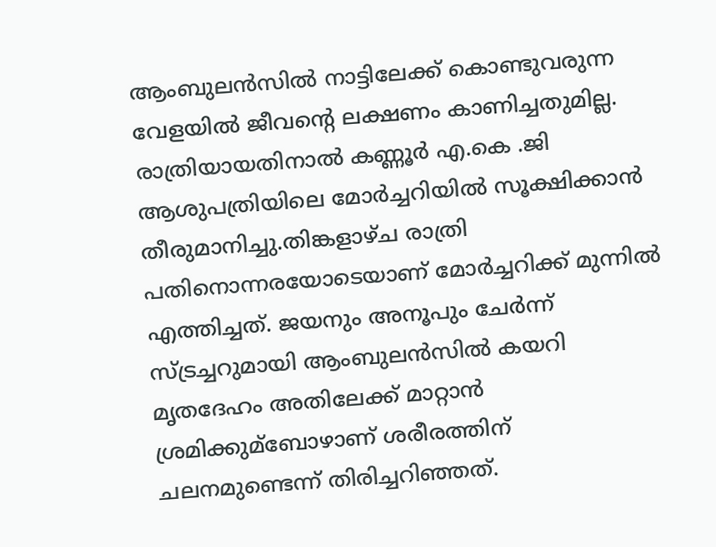ആംബുലൻസില്‍ നാട്ടിലേക്ക് കൊണ്ടുവരുന്ന വേളയില്‍ ജീവന്റെ ലക്ഷണം കാണിച്ചതുമില്ല. രാത്രിയായതിനാല്‍ കണ്ണൂർ എ.കെ .ജി ആശുപത്രിയിലെ മോർച്ചറിയില്‍ സൂക്ഷിക്കാൻ തീരുമാനിച്ചു.തിങ്കളാഴ്ച രാത്രി പതിനൊന്നരയോടെയാണ് മോർച്ചറിക്ക് മുന്നില്‍ എത്തിച്ചത്. ജയനും അനൂപും ചേർന്ന് സ്ട്രച്ചറുമായി ആംബുലൻസില്‍ കയറി മൃതദേഹം അതിലേക്ക് മാറ്റാൻ ശ്രമിക്കുമ്ബോഴാണ് ശരീരത്തിന് ചലനമുണ്ടെന്ന് തിരിച്ചറിഞ്ഞത്.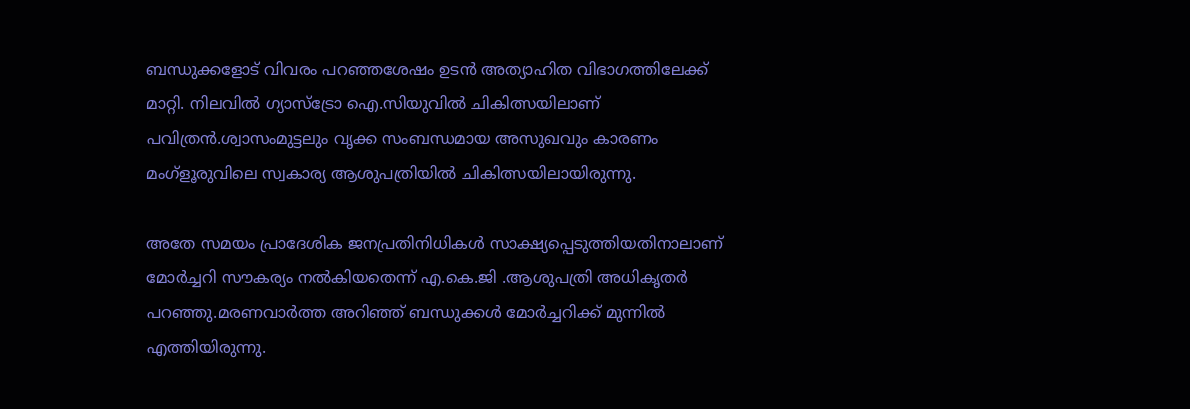ബന്ധുക്കളോട് വിവരം പറഞ്ഞശേഷം ഉടൻ അത്യാഹിത വിഭാഗത്തിലേക്ക് മാറ്റി. നിലവില്‍ ഗ്യാസ്‌ട്രോ ഐ.സിയുവില്‍ ചികിത്സയിലാണ് പവിത്രൻ.ശ്വാസംമുട്ടലും വൃക്ക സംബന്ധമായ അസുഖവും കാരണം മംഗ്ളൂരുവിലെ സ്വകാര്യ ആശുപത്രിയില്‍ ചികിത്സയിലായിരുന്നു.

അതേ സമയം പ്രാദേശിക ജനപ്രതിനിധികള്‍ സാക്ഷ്യപ്പെടുത്തിയതിനാലാണ് മോർച്ചറി സൗകര്യം നല്‍കിയതെന്ന് എ.കെ.ജി .ആശുപത്രി അധികൃതർ പറഞ്ഞു.മരണവാർത്ത അറിഞ്ഞ് ബന്ധുക്കള്‍ മോർച്ചറിക്ക് മുന്നില്‍ എത്തിയിരുന്നു.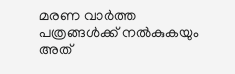മരണ വാർത്ത പത്രങ്ങള്‍ക്ക് നല്‍കുകയും അത്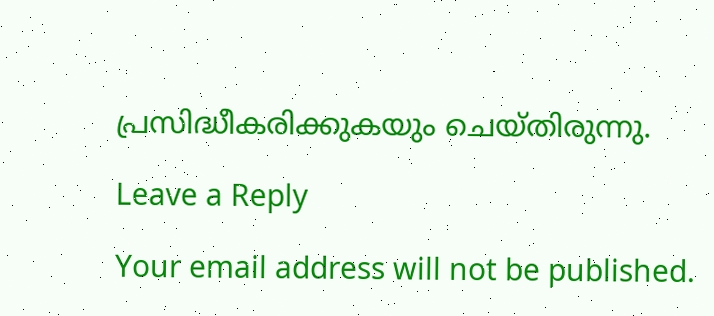പ്രസിദ്ധീകരിക്കുകയും ചെയ്തിരുന്നു.

Leave a Reply

Your email address will not be published.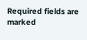Required fields are marked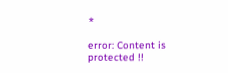*

error: Content is protected !!